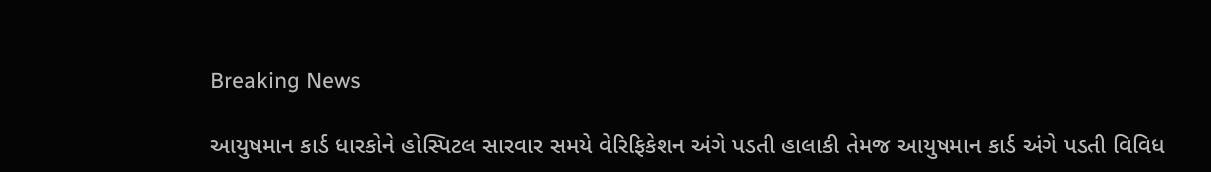Breaking News

આયુષમાન કાર્ડ ધારકોને હોસ્પિટલ સારવાર સમયે વેરિફિકેશન અંગે પડતી હાલાકી તેમજ આયુષમાન કાર્ડ અંગે પડતી વિવિધ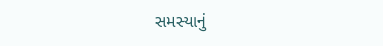સમસ્યાનું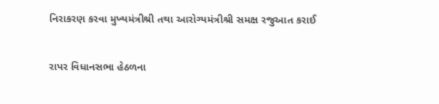નિરાકરણ કરવા મુખ્યમંત્રીશ્રી તથા આરોગ્યમંત્રીશ્રી સમક્ષ રજુઆત કરાઈ

રાપર વિધાનસભા હેઠળના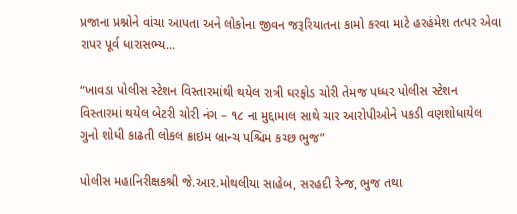પ્રજાના પ્રશ્નોને વાંચા આપતા અને લોકોના જીવન જરૂરિયાતના કામો કરવા માટે હરહંમેશ તત્પર એવા રાપર પૂર્વ ધારાસભ્ય...

“ખાવડા પોલીસ સ્ટેશન વિસ્તારમાંથી થયેલ રાત્રી ઘરફોડ ચોરી તેમજ પધ્ધર પોલીસ સ્ટેશન વિસ્તારમાં થયેલ બેટરી ચોરી નંગ – ૧૮ ના મુદ્દામાલ સાથે ચાર આરોપીઓને પકડી વણશોધાયેલ ગુનો શોધી કાઢતી લોકલ ક્રાઇમ બ્રાન્ચ પશ્ચિમ કચ્છ ભુજ”

પોલીસ મહાનિરીક્ષકશ્રી જે.આર.મોથલીયા સાહેબ, સરહદી રેન્જ, ભુજ તથા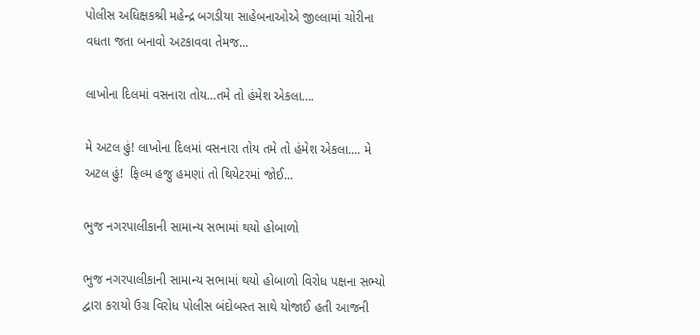પોલીસ અધિક્ષકશ્રી મહેન્દ્ર બગડીયા સાહેબનાઓએ જીલ્લામાં ચોરીના વધતા જતા બનાવો અટકાવવા તેમજ...

લાખોના દિલમાં વસનારા તોય…તમે તો હંમેશ એકલા….

મે અટલ હું! લાખોના દિલમાં વસનારા તોય તમે તો હંમેશ એકલા.... મે અટલ હું!  ફિલ્મ હજુ હમણાં તો થિયેટરમાં જોઈ...

ભુજ નગરપાલીકાની સામાન્ય સભામાં થયો હોબાળો

ભુજ નગરપાલીકાની સામાન્ય સભામાં થયો હોબાળો વિરોધ પક્ષના સભ્યો દ્વારા કરાયો ઉગ્ર વિરોધ પોલીસ બંદોબસ્ત સાથે યોજાઈ હતી આજની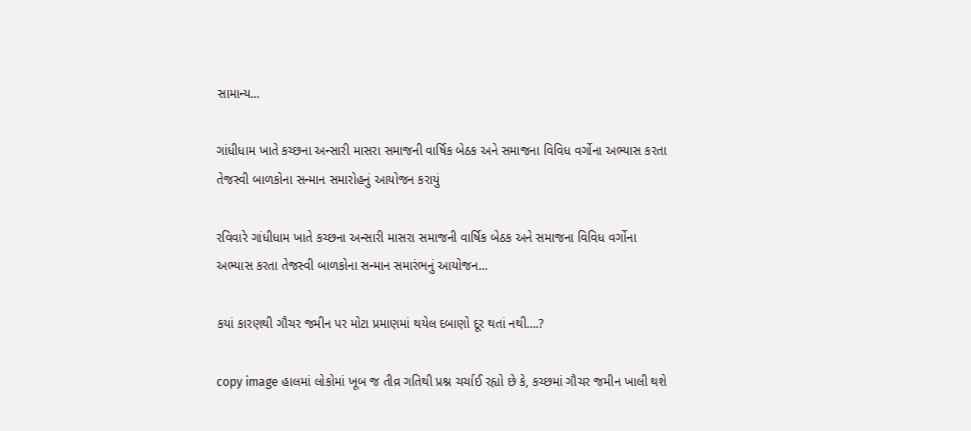સામાન્ય...

ગાંધીધામ ખાતે કચ્છના અન્સારી માસરા સમાજની વાર્ષિક બેઠક અને સમાજના વિવિધ વર્ગોના અભ્યાસ કરતા તેજસ્વી બાળકોના સન્માન સમારોહનું આયોજન કરાયું

રવિવારે ગાંધીધામ ખાતે કચ્છના અન્સારી માસરા સમાજની વાર્ષિક બેઠક અને સમાજના વિવિધ વર્ગોના અભ્યાસ કરતા તેજસ્વી બાળકોના સન્માન સમારંભનું આયોજન...

કયાં કારણથી ગૌચર જમીન પર મોટા પ્રમાણમાં થયેલ દબાણો દૂર થતાં નથી….?

copy image હાલમાં લોકોમાં ખૂબ જ તીવ્ર ગતિથી પ્રશ્ન ચર્ચાઈ રહ્યો છે કે, કચ્છમાં ગૌચર જમીન ખાલી થશે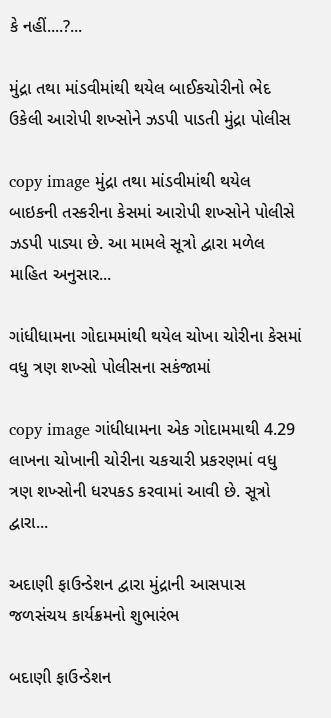કે નહીં....?...

મુંદ્રા તથા માંડવીમાંથી થયેલ બાઈકચોરીનો ભેદ ઉકેલી આરોપી શખ્સોને ઝડપી પાડતી મુંદ્રા પોલીસ

copy image મુંદ્રા તથા માંડવીમાંથી થયેલ બાઇકની તસ્કરીના કેસમાં આરોપી શખ્સોને પોલીસે ઝડપી પાડ્યા છે. આ મામલે સૂત્રો દ્વારા મળેલ માહિત અનુસાર...

ગાંધીધામના ગોદામમાંથી થયેલ ચોખા ચોરીના કેસમાં વધુ ત્રણ શખ્સો પોલીસના સકંજામાં

copy image ગાંધીધામના એક ગોદામમાથી 4.29 લાખના ચોખાની ચોરીના ચકચારી પ્રકરણમાં વધુ ત્રણ શખ્સોની ધરપકડ કરવામાં આવી છે. સૂત્રો દ્વારા...

અદાણી ફાઉન્ડેશન દ્વારા મુંદ્રાની આસપાસ જળસંચય કાર્યક્રમનો શુભારંભ

બદાણી ફાઉન્ડેશન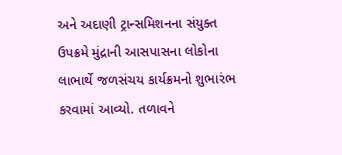અને અદાણી ટ્રાન્સમિશનના સંયુક્ત ઉપક્રમે મુંદ્રાની આસપાસના લોકોના લાભાર્થે જળસંચય કાર્યક્રમનો શુભારંભ કરવામાં આવ્યો. તળાવને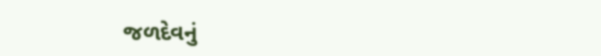જળદેવનું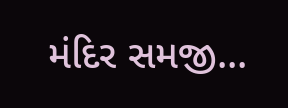મંદિર સમજી...